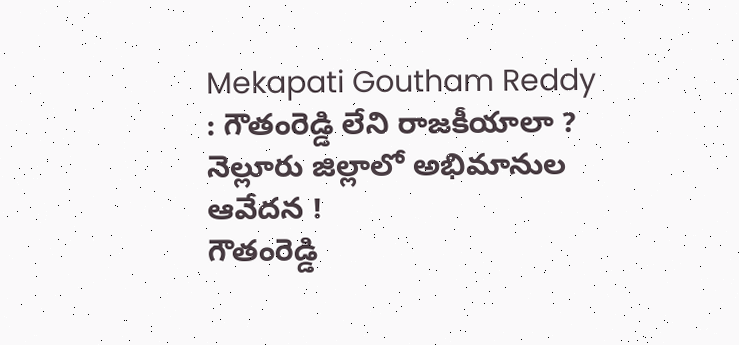Mekapati Goutham Reddy : గౌతంరెడ్డి లేని రాజకీయాలా ? నెల్లూరు జిల్లాలో అభిమానుల ఆవేదన !
గౌతంరెడ్డి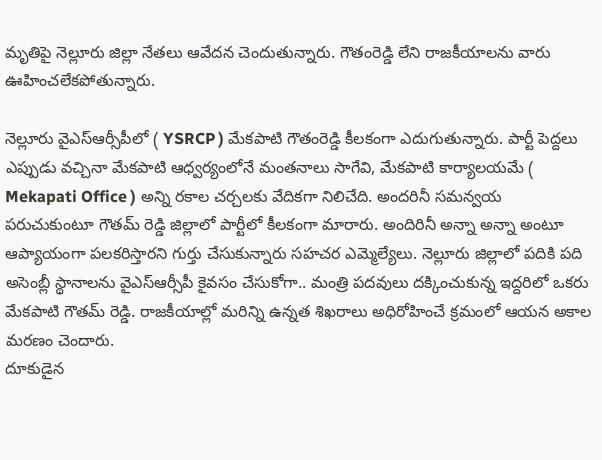మృతిపై నెల్లూరు జిల్లా నేతలు ఆవేదన చెందుతున్నారు. గౌతంరెడ్డి లేని రాజకీయాలను వారు ఊహించలేకపోతున్నారు.

నెల్లూరు వైఎస్ఆర్సీపీలో ( YSRCP ) మేకపాటి గౌతంరెడ్డి కీలకంగా ఎదుగుతున్నారు. పార్టీ పెద్దలు ఎప్పుడు వచ్చినా మేకపాటి ఆధ్వర్యంలోనే మంతనాలు సాగేవి, మేకపాటి కార్యాలయమే ( Mekapati Office ) అన్ని రకాల చర్చలకు వేదికగా నిలిచేది. అందరినీ సమన్వయ పరుచుకుంటూ గౌతమ్ రెడ్డి జిల్లాలో పార్టీలో కీలకంగా మారారు. అందిరినీ అన్నా అన్నా అంటూ ఆప్యాయంగా పలకరిస్తారని గుర్తు చేసుకున్నారు సహచర ఎమ్మెల్యేలు. నెల్లూరు జిల్లాలో పదికి పది అసెంబ్లీ స్థానాలను వైఎస్ఆర్సీపీ కైవసం చేసుకోగా.. మంత్రి పదవులు దక్కించుకున్న ఇద్దరిలో ఒకరు మేకపాటి గౌతమ్ రెడ్డి. రాజకీయాల్లో మరిన్ని ఉన్నత శిఖరాలు అధిరోహించే క్రమంలో ఆయన అకాల మరణం చెందారు.
దూకుడైన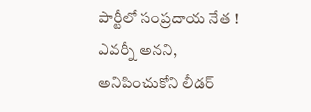పార్టీలో సంప్రదాయ నేత ! ఎవర్నీ అనని, అనిపించుకోని లీడర్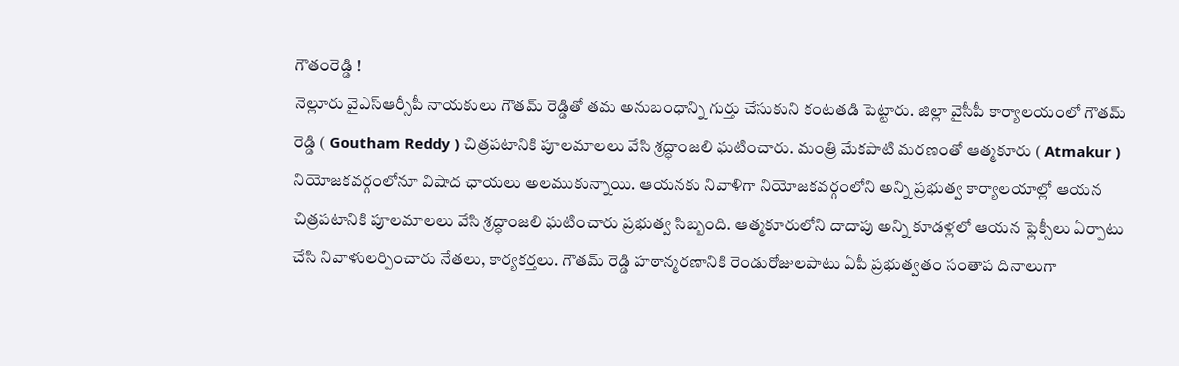గౌతంరెడ్డి !
నెల్లూరు వైఎస్ఆర్సీపీ నాయకులు గౌతమ్ రెడ్డితో తమ అనుబంధాన్ని గుర్తు చేసుకుని కంటతడి పెట్టారు. జిల్లా వైసీపీ కార్యాలయంలో గౌతమ్ రెడ్డి ( Goutham Reddy ) చిత్రపటానికి పూలమాలలు వేసి శ్రద్ధాంజలి ఘటించారు. మంత్రి మేకపాటి మరణంతో ఆత్మకూరు ( Atmakur ) నియోజకవర్గంలోనూ విషాద ఛాయలు అలముకున్నాయి. ఆయనకు నివాళిగా నియోజకవర్గంలోని అన్ని ప్రభుత్వ కార్యాలయాల్లో ఆయన చిత్రపటానికి పూలమాలలు వేసి శ్రద్ధాంజలి ఘటించారు ప్రభుత్వ సిబ్బంది. ఆత్మకూరులోని దాదాపు అన్ని కూడళ్లలో ఆయన ఫ్లెక్సీలు ఏర్పాటు చేసి నివాళులర్పించారు నేతలు, కార్యకర్తలు. గౌతమ్ రెడ్డి హఠాన్మరణానికి రెండురోజులపాటు ఏపీ ప్రభుత్వతం సంతాప దినాలుగా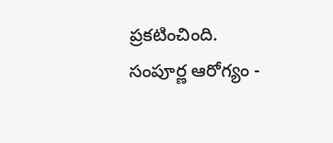ప్రకటించింది.
సంపూర్ణ ఆరోగ్యం -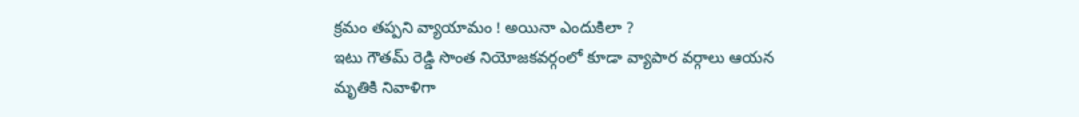క్రమం తప్పని వ్యాయామం ! అయినా ఎందుకిలా ?
ఇటు గౌతమ్ రెడ్డి సొంత నియోజకవర్గంలో కూడా వ్యాపార వర్గాలు ఆయన మృతికి నివాళిగా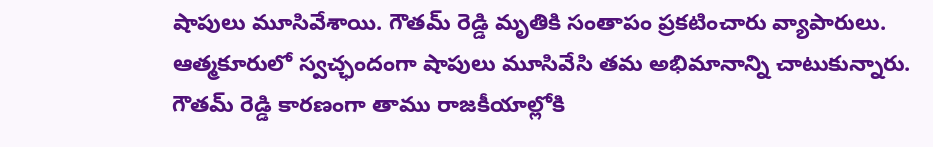షాపులు మూసివేశాయి. గౌతమ్ రెడ్డి మృతికి సంతాపం ప్రకటించారు వ్యాపారులు. ఆత్మకూరులో స్వచ్ఛందంగా షాపులు మూసివేసి తమ అభిమానాన్ని చాటుకున్నారు. గౌతమ్ రెడ్డి కారణంగా తాము రాజకీయాల్లోకి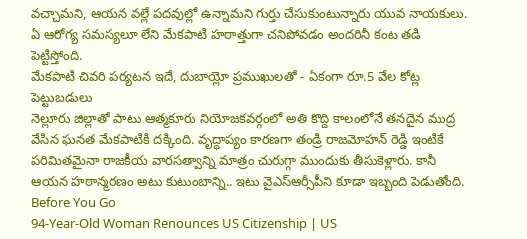వచ్చామని, ఆయన వల్లే పదవుల్లో ఉన్నామని గుర్తు చేసుకుంటున్నారు యువ నాయకులు. ఏ ఆరోగ్య సమస్యలూ లేని మేకపాటి హఠాత్తుగా చనిపోవడం అందరినీ కంట తడి పెట్టిస్తోంది.
మేకపాటి చివరి పర్యటన ఇదే, దుబాయ్లో ప్రముఖులతో - ఏకంగా రూ.5 వేల కోట్ల పెట్టుబడులు
నెల్లూరు జిల్లాతో పాటు ఆత్మకూరు నియోజకవర్గంలో అతి కొద్ది కాలంలోనే తనదైన ముద్ర వేసిన ఘనత మేకపాటికి దక్కింది. వృద్ధాప్యం కారణగా తండ్రి రాజమోహన్ రెడ్డి ఇంటికే పరిమితమైనా రాజకీయ వారసత్వాన్ని మాత్రం చురుగ్గా ముందుకు తీసుకెళ్లారు. కానీ ఆయన హఠాన్మరణం అటు కుటుంబాన్ని.. ఇటు వైఎస్ఆర్సీపీని కూడా ఇబ్బంది పెడుతోంది.
Before You Go
94-Year-Old Woman Renounces US Citizenship | US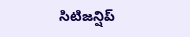సిటిజన్షిప్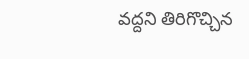వద్దని తిరిగొచ్చిన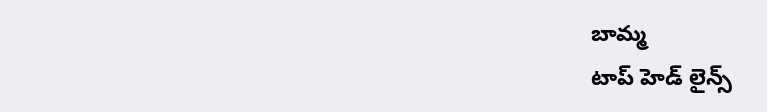బామ్మ
టాప్ హెడ్ లైన్స్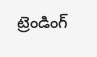ట్రెండింగ్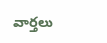వార్తలు